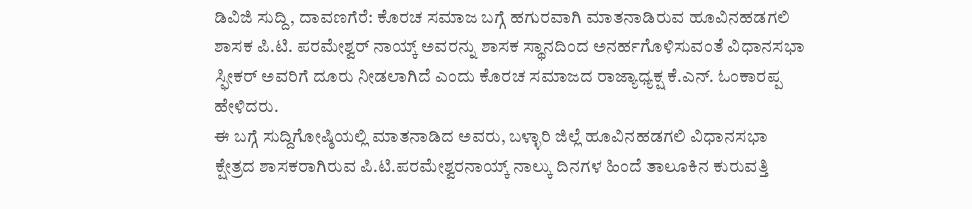ಡಿವಿಜಿ ಸುದ್ದಿ, ದಾವಣಗೆರೆ: ಕೊರಚ ಸಮಾಜ ಬಗ್ಗೆ ಹಗುರವಾಗಿ ಮಾತನಾಡಿರುವ ಹೂವಿನಹಡಗಲಿ ಶಾಸಕ ಪಿ.ಟಿ. ಪರಮೇಶ್ವರ್ ನಾಯ್ಕ್ ಅವರನ್ನು ಶಾಸಕ ಸ್ಥಾನದಿಂದ ಅನರ್ಹಗೊಳಿಸುವಂತೆ ವಿಧಾನಸಭಾ ಸ್ಫೀಕರ್ ಅವರಿಗೆ ದೂರು ನೀಡಲಾಗಿದೆ ಎಂದು ಕೊರಚ ಸಮಾಜದ ರಾಜ್ಯಾಧ್ಯಕ್ಷ ಕೆ.ಎನ್. ಓಂಕಾರಪ್ಪ ಹೇಳಿದರು.
ಈ ಬಗ್ಗೆ ಸುದ್ದಿಗೋಷ್ಠಿಯಲ್ಲಿ ಮಾತನಾಡಿದ ಅವರು, ಬಳ್ಳಾರಿ ಜಿಲ್ಲೆ ಹೂವಿನಹಡಗಲಿ ವಿಧಾನಸಭಾ ಕ್ಷೇತ್ರದ ಶಾಸಕರಾಗಿರುವ ಪಿ.ಟಿ.ಪರಮೇಶ್ವರನಾಯ್ಕ್ ನಾಲ್ಕು ದಿನಗಳ ಹಿಂದೆ ತಾಲೂಕಿನ ಕುರುವತ್ತಿ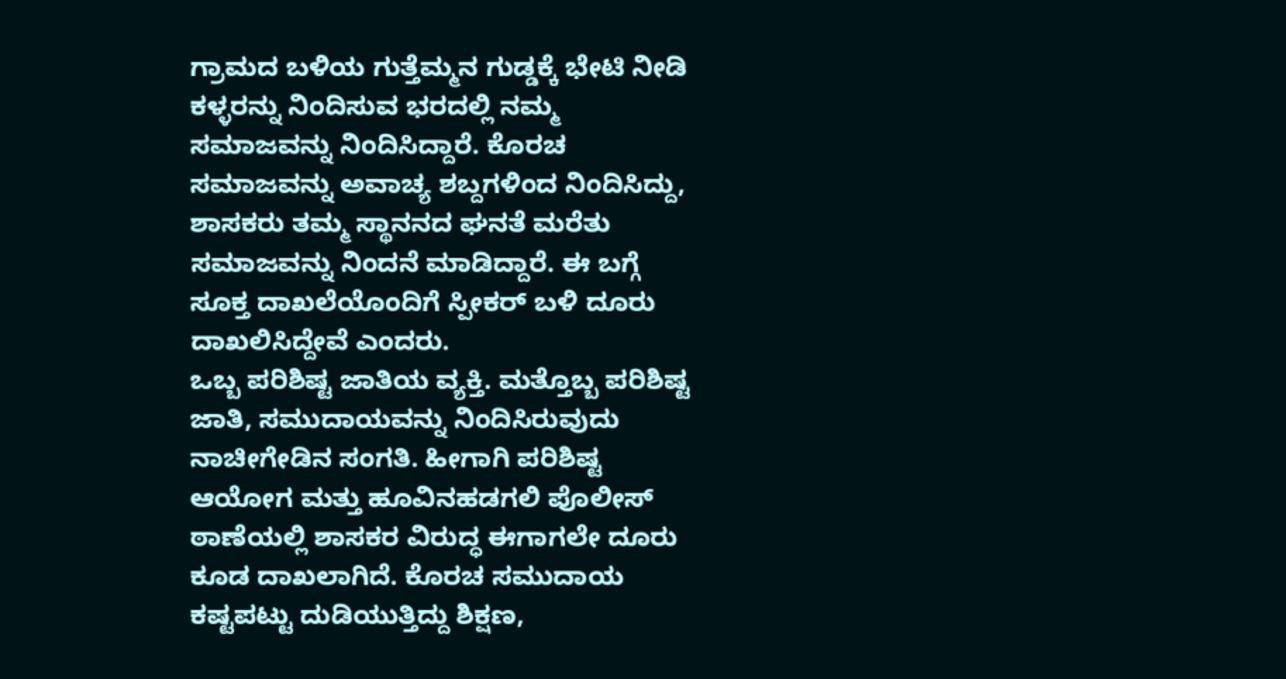ಗ್ರಾಮದ ಬಳಿಯ ಗುತ್ತೆಮ್ಮನ ಗುಡ್ಡಕ್ಕೆ ಭೇಟಿ ನೀಡಿ ಕಳ್ಳರನ್ನು ನಿಂದಿಸುವ ಭರದಲ್ಲಿ ನಮ್ಮ ಸಮಾಜವನ್ನು ನಿಂದಿಸಿದ್ದಾರೆ. ಕೊರಚ ಸಮಾಜವನ್ನು ಅವಾಚ್ಯ ಶಬ್ದಗಳಿಂದ ನಿಂದಿಸಿದ್ದು, ಶಾಸಕರು ತಮ್ಮ ಸ್ಥಾನನದ ಘನತೆ ಮರೆತು ಸಮಾಜವನ್ನು ನಿಂದನೆ ಮಾಡಿದ್ದಾರೆ. ಈ ಬಗ್ಗೆ ಸೂಕ್ತ ದಾಖಲೆಯೊಂದಿಗೆ ಸ್ಪೀಕರ್ ಬಳಿ ದೂರು ದಾಖಲಿಸಿದ್ದೇವೆ ಎಂದರು.
ಒಬ್ಬ ಪರಿಶಿಷ್ಟ ಜಾತಿಯ ವ್ಯಕ್ತಿ. ಮತ್ತೊಬ್ಬ ಪರಿಶಿಷ್ಟ ಜಾತಿ, ಸಮುದಾಯವನ್ನು ನಿಂದಿಸಿರುವುದು ನಾಚೀಗೇಡಿನ ಸಂಗತಿ. ಹೀಗಾಗಿ ಪರಿಶಿಷ್ಟ ಆಯೋಗ ಮತ್ತು ಹೂವಿನಹಡಗಲಿ ಪೊಲೀಸ್ ಠಾಣೆಯಲ್ಲಿ ಶಾಸಕರ ವಿರುದ್ಧ ಈಗಾಗಲೇ ದೂರು ಕೂಡ ದಾಖಲಾಗಿದೆ. ಕೊರಚ ಸಮುದಾಯ ಕಷ್ಟಪಟ್ಟು ದುಡಿಯುತ್ತಿದ್ದು ಶಿಕ್ಷಣ,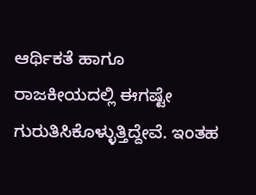ಆರ್ಥಿಕತೆ ಹಾಗೂ ರಾಜಕೀಯದಲ್ಲಿ ಈಗಷ್ಟೇ ಗುರುತಿಸಿಕೊಳ್ಳುತ್ತಿದ್ದೇವೆ. ಇಂತಹ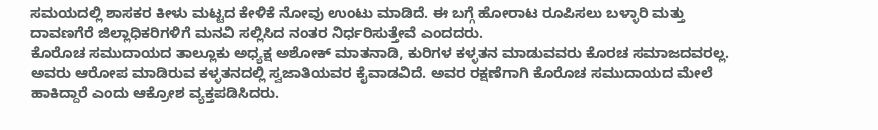ಸಮಯದಲ್ಲಿ ಶಾಸಕರ ಕೀಳು ಮಟ್ಟದ ಕೇಳಿಕೆ ನೋವು ಉಂಟು ಮಾಡಿದೆ. ಈ ಬಗ್ಗೆ ಹೋರಾಟ ರೂಪಿಸಲು ಬಳ್ಳಾರಿ ಮತ್ತು ದಾವಣಗೆರೆ ಜಿಲ್ಲಾಧಿಕರಿಗಳಿಗೆ ಮನವಿ ಸಲ್ಲಿಸಿದ ನಂತರ ನಿರ್ಧರಿಸುತ್ತೇವೆ ಎಂದದರು.
ಕೊರೊಚ ಸಮುದಾಯದ ತಾಲ್ಲೂಕು ಅಧ್ಯಕ್ಷ ಅಶೋಕ್ ಮಾತನಾಡಿ, ಕುರಿಗಳ ಕಳ್ಳತನ ಮಾಡುವವರು ಕೊರಚ ಸಮಾಜದವರಲ್ಲ. ಅವರು ಆರೋಪ ಮಾಡಿರುವ ಕಳ್ಳತನದಲ್ಲಿ ಸ್ವಜಾತಿಯವರ ಕೈವಾಡವಿದೆ. ಅವರ ರಕ್ಷಣೆಗಾಗಿ ಕೊರೊಚ ಸಮುದಾಯದ ಮೇಲೆ ಹಾಕಿದ್ದಾರೆ ಎಂದು ಆಕ್ರೋಶ ವ್ಯಕ್ತಪಡಿಸಿದರು.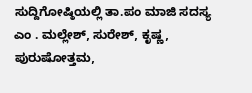ಸುದ್ದಿಗೋಷ್ಠಿಯಲ್ಲಿ ತಾ.ಪಂ ಮಾಜಿ ಸದಸ್ಯ ಎಂ . ಮಲ್ಲೇಶ್, ಸುರೇಶ್, ಕೃಷ್ಣ, ಪುರುಷೋತ್ತಮ,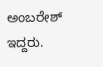ಅಂಬರೇಶ್ ಇದ್ದರು.